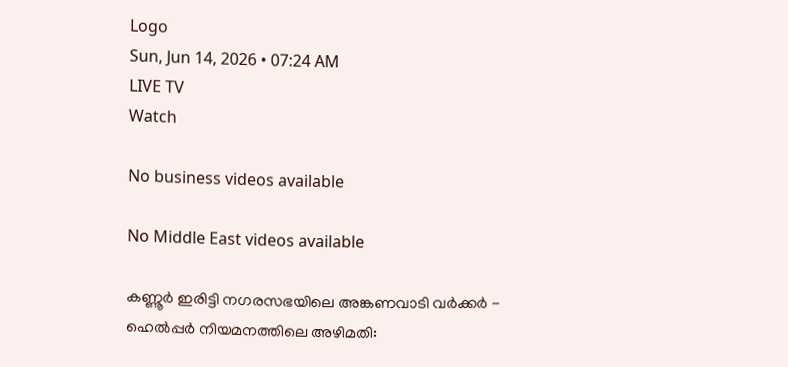Logo
Sun, Jun 14, 2026 • 07:24 AM
LIVE TV
Watch

No business videos available

No Middle East videos available

കണ്ണൂർ ഇരിട്ടി നഗരസഭയിലെ അങ്കണവാടി വർക്കർ - ഹെൽപ്പർ നിയമനത്തിലെ അഴിമതി: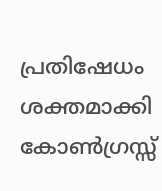പ്രതിഷേധം ശക്തമാക്കി കോൺഗ്രസ്സ്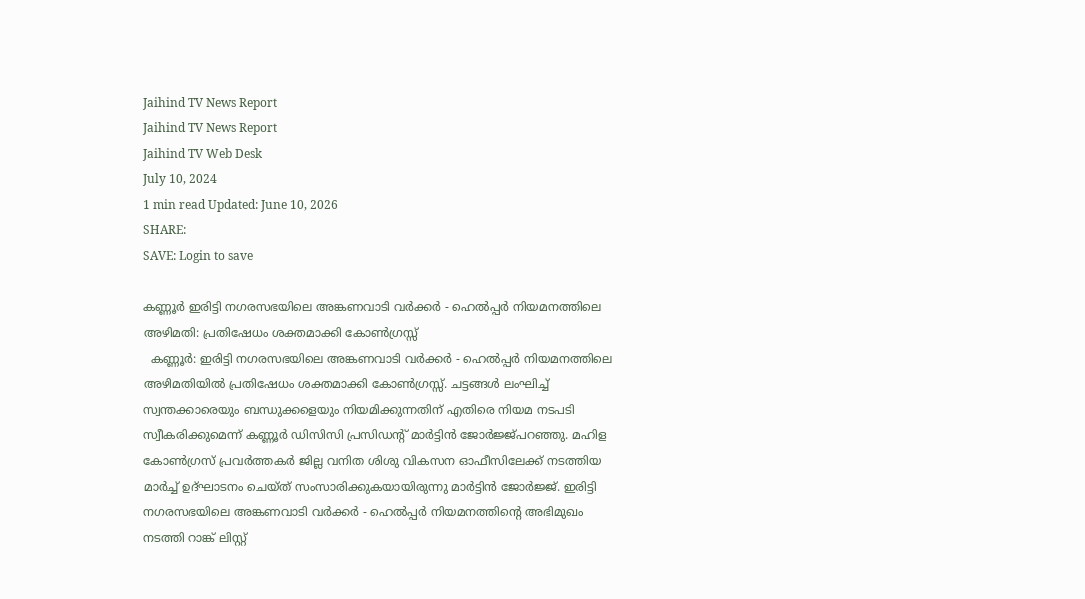Jaihind TV News Report
Jaihind TV News Report
Jaihind TV Web Desk
July 10, 2024
1 min read Updated: June 10, 2026
SHARE:
SAVE: Login to save

കണ്ണൂർ ഇരിട്ടി നഗരസഭയിലെ അങ്കണവാടി വർക്കർ - ഹെൽപ്പർ നിയമനത്തിലെ അഴിമതി: പ്രതിഷേധം ശക്തമാക്കി കോൺഗ്രസ്സ്
  കണ്ണൂർ: ഇരിട്ടി നഗരസഭയിലെ അങ്കണവാടി വർക്കർ - ഹെൽപ്പർ നിയമനത്തിലെ അഴിമതിയില്‍ പ്രതിഷേധം ശക്തമാക്കി കോൺഗ്രസ്സ്. ചട്ടങ്ങൾ ലംഘിച്ച് സ്വന്തക്കാരെയും ബന്ധുക്കളെയും നിയമിക്കുന്നതിന് എതിരെ നിയമ നടപടി സ്വീകരിക്കുമെന്ന് കണ്ണൂർ ഡിസിസി പ്രസിഡന്‍റ് മാർട്ടിൻ ജോർജ്ജ്പറഞ്ഞു. മഹിള കോൺഗ്രസ് പ്രവർത്തകർ ജില്ല വനിത ശിശു വികസന ഓഫീസിലേക്ക് നടത്തിയ മാര്‍ച്ച് ഉദ്ഘാടനം ചെയ്ത് സംസാരിക്കുകയായിരുന്നു മാർട്ടിൻ ജോർജ്ജ്. ഇരിട്ടി നഗരസഭയിലെ അങ്കണവാടി വർക്കർ - ഹെൽപ്പർ നിയമനത്തിന്‍റെ അഭിമുഖം നടത്തി റാങ്ക് ലിസ്റ്റ്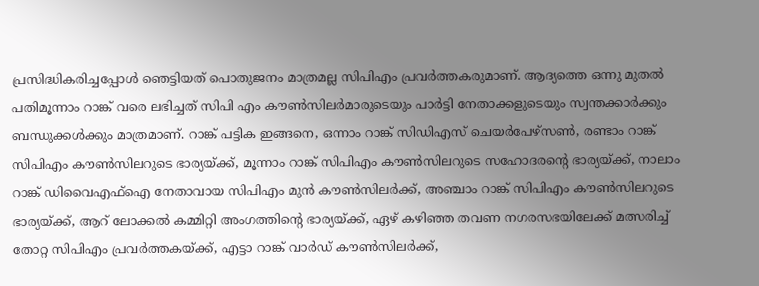പ്രസിദ്ധികരിച്ചപ്പോൾ ഞെട്ടിയത് പൊതുജനം മാത്രമല്ല സിപിഎം പ്രവർത്തകരുമാണ്. ആദ്യത്തെ ഒന്നു മുതൽ പതിമൂന്നാം റാങ്ക് വരെ ലഭിച്ചത് സിപി എം കൗൺസിലർമാരുടെയും പാർട്ടി നേതാക്കളുടെയും സ്വന്തക്കാർക്കും ബന്ധുക്കൾക്കും മാത്രമാണ്. റാങ്ക് പട്ടിക ഇങ്ങനെ, ഒന്നാം റാങ്ക് സിഡിഎസ് ചെയർപേഴ്സണ്‍, രണ്ടാം റാങ്ക് സിപിഎം കൗൺസിലറുടെ ഭാര്യയ്ക്ക്, മൂന്നാം റാങ്ക് സിപിഎം കൗൺസിലറുടെ സഹോദരന്‍റെ ഭാര്യയ്ക്ക്, നാലാം റാങ്ക് ഡിവൈഎഫ്ഐ നേതാവായ സിപിഎം മുൻ കൗൺസിലർക്ക്, അഞ്ചാം റാങ്ക് സിപിഎം കൗൺസിലറുടെ ഭാര്യയ്ക്ക്, ആറ് ലോക്കൽ കമ്മിറ്റി അംഗത്തിന്‍റെ ഭാര്യയ്ക്ക്, ഏഴ് കഴിഞ്ഞ തവണ നഗരസഭയിലേക്ക് മത്സരിച്ച് തോറ്റ സിപിഎം പ്രവർത്തകയ്ക്ക്, എട്ടാ റാങ്ക് വാർഡ് കൗൺസിലർക്ക്,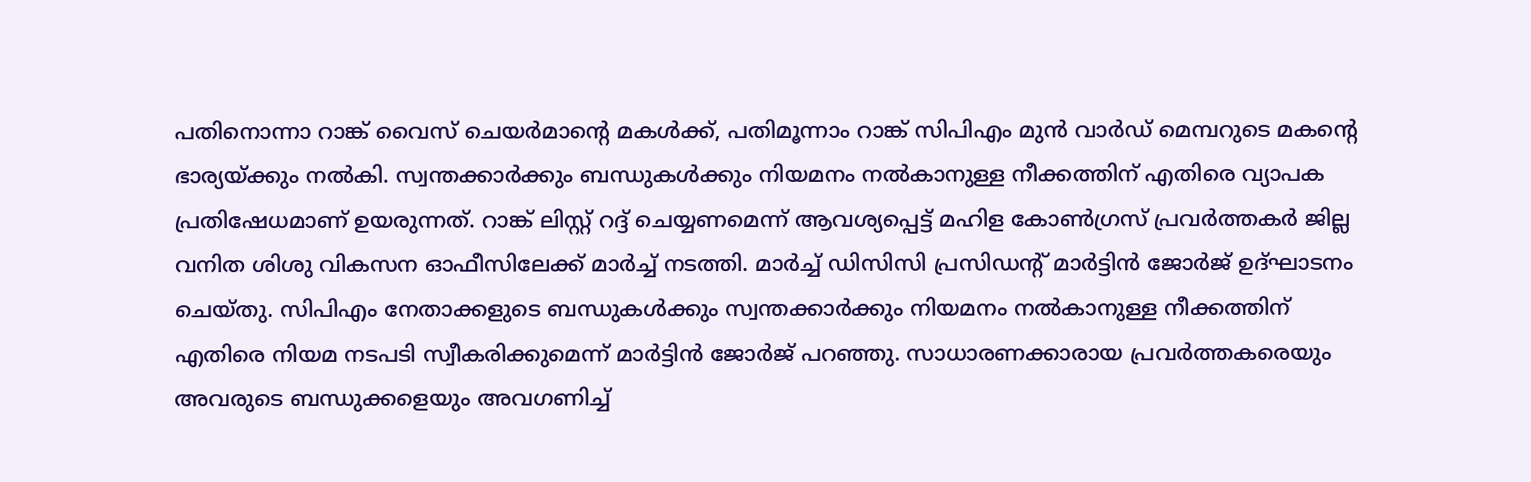പതിനൊന്നാ റാങ്ക് വൈസ് ചെയർമാന്‍റെ മകൾക്ക്, പതിമൂന്നാം റാങ്ക് സിപിഎം മുൻ വാർഡ് മെമ്പറുടെ മകന്‍റെ ഭാര്യയ്ക്കും നൽകി. സ്വന്തക്കാർക്കും ബന്ധുകൾക്കും നിയമനം നൽകാനുള്ള നീക്കത്തിന് എതിരെ വ്യാപക പ്രതിഷേധമാണ് ഉയരുന്നത്. റാങ്ക് ലിസ്റ്റ് റദ്ദ് ചെയ്യണമെന്ന് ആവശ്യപ്പെട്ട് മഹിള കോൺഗ്രസ് പ്രവർത്തകർ ജില്ല വനിത ശിശു വികസന ഓഫീസിലേക്ക് മാർച്ച് നടത്തി. മാർച്ച് ഡിസിസി പ്രസിഡന്‍റ് മാർട്ടിൻ ജോർജ് ഉദ്ഘാടനം ചെയ്തു. സിപിഎം നേതാക്കളുടെ ബന്ധുകൾക്കും സ്വന്തക്കാർക്കും നിയമനം നൽകാനുള്ള നീക്കത്തിന് എതിരെ നിയമ നടപടി സ്വീകരിക്കുമെന്ന് മാർട്ടിൻ ജോർജ് പറഞ്ഞു. സാധാരണക്കാരായ പ്രവർത്തകരെയും അവരുടെ ബന്ധുക്കളെയും അവഗണിച്ച്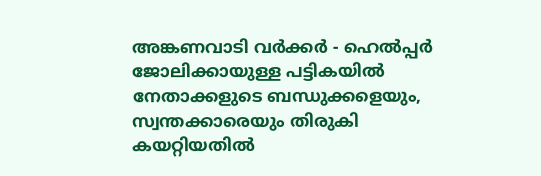അങ്കണവാടി വർക്കർ - ഹെൽപ്പർ ജോലിക്കായുള്ള പട്ടികയിൽ നേതാക്കളുടെ ബന്ധുക്കളെയും, സ്വന്തക്കാരെയും തിരുകി കയറ്റിയതിൽ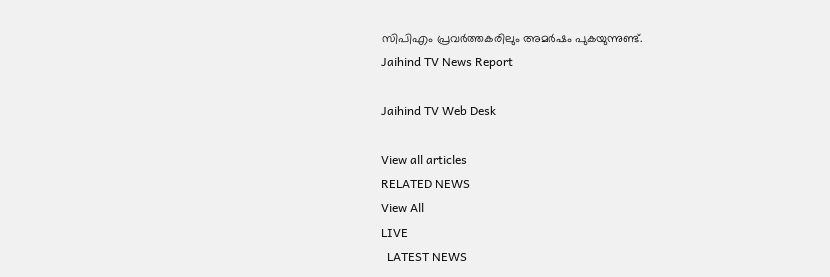സിപിഎം പ്രവർത്തകരിലും അമർഷം പുകയുന്നുണ്ട്.
Jaihind TV News Report

Jaihind TV Web Desk

View all articles
RELATED NEWS
View All
LIVE
  LATEST NEWS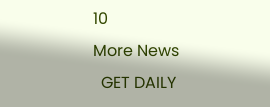10
More News
  GET DAILY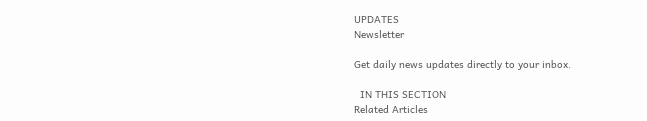UPDATES
Newsletter

Get daily news updates directly to your inbox.

  IN THIS SECTION
Related Articles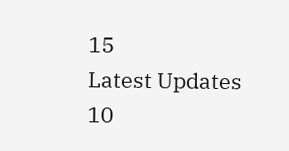15
Latest Updates 10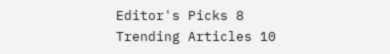Editor's Picks 8
Trending Articles 10